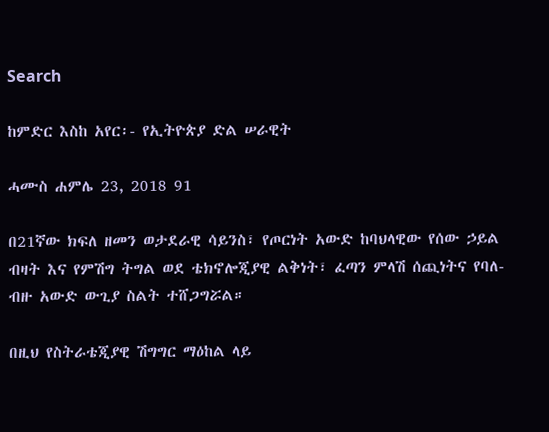Search

ከምድር እስከ አየር፡- የኢትዮጵያ ድል ሠራዊት

ሓሙስ ሐምሌ 23, 2018 91

በ21ኛው ክፍለ ዘመን ወታደራዊ ሳይንስ፣ የጦርነት አውድ ከባህላዊው የሰው ኃይል ብዛት እና የምሽግ ትግል ወደ ቴክኖሎጂያዊ ልቅነት፣ ፈጣን ምላሽ ሰጪነትና የባለ-ብዙ አውድ ውጊያ ስልት ተሸጋግሯል።

በዚህ የስትራቴጂያዊ ሽግግር ማዕከል ላይ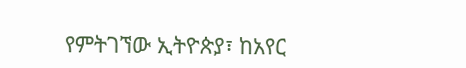የምትገኘው ኢትዮጵያ፣ ከአየር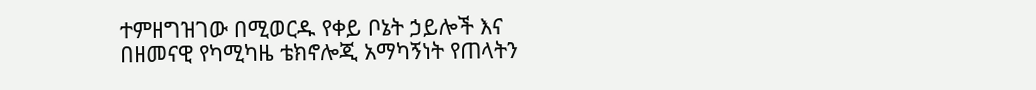ተምዘግዝገው በሚወርዱ የቀይ ቦኔት ኃይሎች እና በዘመናዊ የካሚካዜ ቴክኖሎጂ አማካኝነት የጠላትን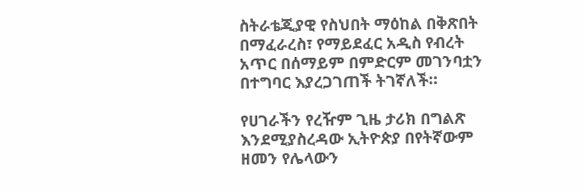ስትራቴጂያዊ የስህበት ማዕከል በቅጽበት በማፈራረስ፣ የማይደፈር አዲስ የብረት አጥር በሰማይም በምድርም መገንባቷን በተግባር እያረጋገጠች ትገኛለች።

የሀገራችን የረዥም ጊዜ ታሪክ በግልጽ እንደሚያስረዳው ኢትዮጵያ በየትኛውም ዘመን የሌላውን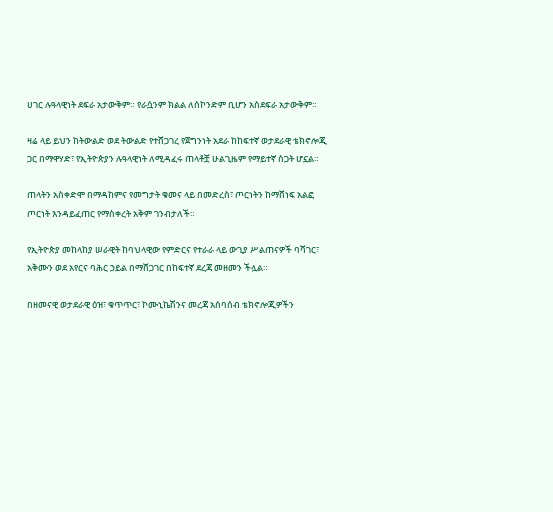ሀገር ሉዓላዊነት ደፍራ አታውቅም። የራሷንም ክልል ለሰኮንድም ቢሆን አስደፍራ አታውቅም።

ዛሬ ላይ ይህን ከትውልድ ወደ ትውልድ የተሸጋገረ የጀግንነት አደራ ከከፍተኛ ወታደራዊ ቴክኖሎጂ ጋር በማዋሃድ፣ የኢትዮጵያን ሉዓላዊነት ለሚዳፈሩ ጠላቶቿ ሁልጊዜም የማይተኛ ስጋት ሆኗል።

ጠላትን አስቀድሞ በማዳከምና የመግታት ቁመና ላይ በመድረስ፣ ጦርነትን ከማሸነፍ አልፎ ጦርነት እንዳይፈጠር የማስቀረት አቅም ገንብታለች።

የኢትዮጵያ መከላከያ ሠራዊት ከባህላዊው የምድርና የተራራ ላይ ውጊያ ሥልጠናዎች ባሻገር፣ አቅሙን ወደ አየርና ባሕር ኃይል በማሸጋገር በከፍተኛ ደረጃ መዘመን ችሏል።

በዘመናዊ ወታደራዊ ዕዝ፣ ቁጥጥር፣ ኮሙኒኬሽንና መረጃ አሰባሰብ ቴክኖሎጂዎችን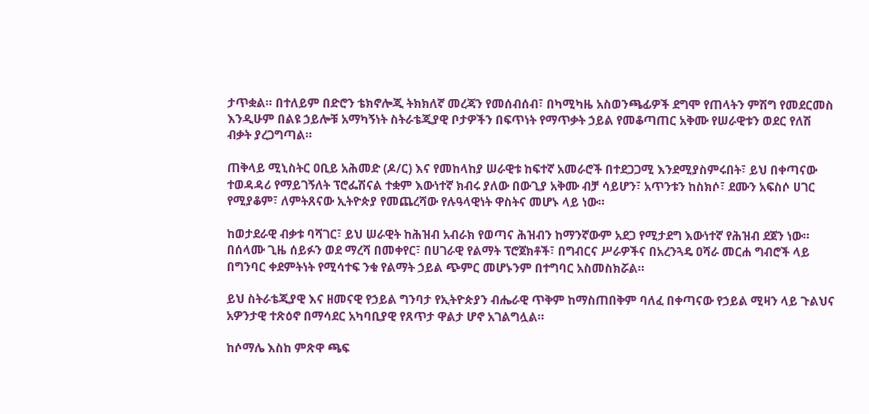ታጥቋል። በተለይም በድሮን ቴክኖሎጂ ትክክለኛ መረጃን የመሰብሰብ፣ በካሚካዜ አስወንጫፊዎች ደግሞ የጠላትን ምሽግ የመደርመስ እንዲሁም በልዩ ኃይሎቹ አማካኝነት ስትራቴጂያዊ ቦታዎችን በፍጥነት የማጥቃት ኃይል የመቆጣጠር አቅሙ የሠራዊቱን ወደር የለሽ ብቃት ያረጋግጣል።

ጠቅላይ ሚኒስትር ዐቢይ አሕመድ (ዶ/ር) እና የመከላከያ ሠራዊቱ ከፍተኛ አመራሮች በተደጋጋሚ እንደሚያስምሩበት፣ ይህ በቀጣናው ተወዳዳሪ የማይገኝለት ፕሮፌሽናል ተቋም እውነተኛ ክብሩ ያለው በውጊያ አቅሙ ብቻ ሳይሆን፣ አጥንቱን ከስክሶ፣ ደሙን አፍስሶ ሀገር የሚያቆም፣ ለምትጸናው ኢትዮጵያ የመጨረሻው የሉዓላዊነት ዋስትና መሆኑ ላይ ነው።

ከወታደራዊ ብቃቱ ባሻገር፣ ይህ ሠራዊት ከሕዝብ አብራክ የወጣና ሕዝብን ከማንኛውም አደጋ የሚታደግ እውነተኛ የሕዝብ ደጀን ነው። በሰላሙ ጊዜ ሰይፉን ወደ ማረሻ በመቀየር፣ በሀገራዊ የልማት ፕሮጀክቶች፣ በግብርና ሥራዎችና በአረንጓዴ ዐሻራ መርሐ ግብሮች ላይ በግንባር ቀደምትነት የሚሳተፍ ንቁ የልማት ኃይል ጭምር መሆኑንም በተግባር አስመስክሯል።

ይህ ስትራቴጂያዊ እና ዘመናዊ የኃይል ግንባታ የኢትዮጵያን ብሔራዊ ጥቅም ከማስጠበቅም ባለፈ በቀጣናው የኃይል ሚዛን ላይ ጉልህና አዎንታዊ ተጽዕኖ በማሳደር አካባቢያዊ የጸጥታ ዋልታ ሆኖ አገልግሏል።

ከሶማሌ እስከ ምጽዋ ጫፍ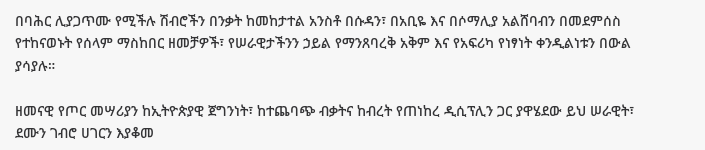በባሕር ሊያጋጥሙ የሚችሉ ሽብሮችን በንቃት ከመከታተል አንስቶ በሱዳን፣ በአቢዬ እና በሶማሊያ አልሸባብን በመደምሰስ የተከናወኑት የሰላም ማስከበር ዘመቻዎች፣ የሠራዊታችንን ኃይል የማንጸባረቅ አቅም እና የአፍሪካ የነፃነት ቀንዲልነቱን በውል ያሳያሉ።

ዘመናዊ የጦር መሣሪያን ከኢትዮጵያዊ ጀግንነት፣ ከተጨባጭ ብቃትና ከብረት የጠነከረ ዲሲፕሊን ጋር ያዋሄደው ይህ ሠራዊት፣ ደሙን ገብሮ ሀገርን እያቆመ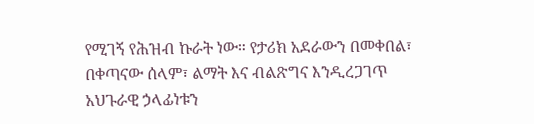የሚገኝ የሕዝብ ኩራት ነው። የታሪክ አደራውን በመቀበል፣ በቀጣናው ሰላም፣ ልማት እና ብልጽግና እንዲረጋገጥ አህጉራዊ ኃላፊነቱን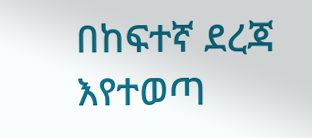በከፍተኛ ደረጃ እየተወጣ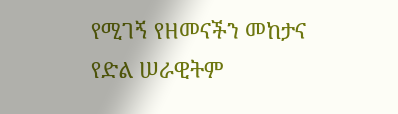የሚገኝ የዘመናችን መከታና የድል ሠራዊትም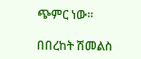ጭምር ነው።

በበረከት ሽመልስ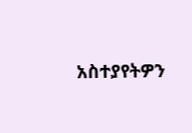አስተያየትዎን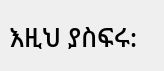እዚህ ያስፍሩ: